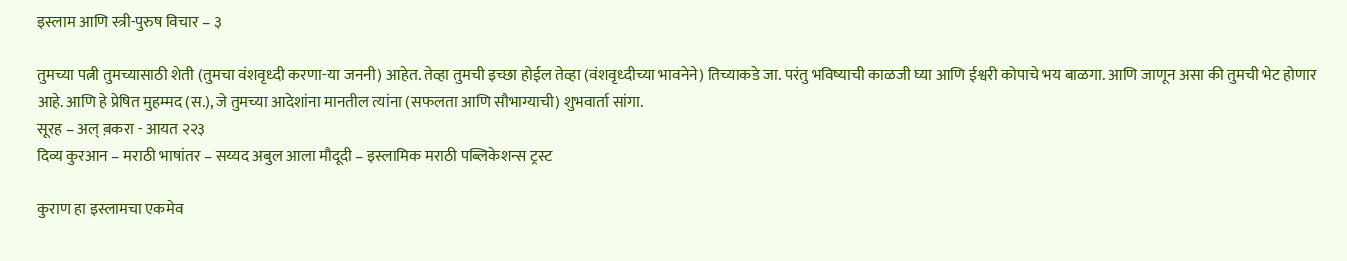इस्लाम आणि स्त्री-पुरुष विचार – ३

तुमच्या पत्नी तुमच्यासाठी शेती (तुमचा वंशवृध्दी करणा-या जननी) आहेत. तेव्हा तुमची इच्छा होईल तेव्हा (वंशवृध्दीच्या भावनेने) तिच्याकडे जा. परंतु भविष्याची काळजी घ्या आणि ईश्वरी कोपाचे भय बाळगा. आणि जाणून असा की तुमची भेट होणार आहे. आणि हे प्रेषित मुहम्मद (स.), जे तुमच्या आदेशांना मानतील त्यांना (सफलता आणि सौभाग्याची) शुभवार्ता सांगा.
सूरह – अल् ब़करा - आयत २२३
दिव्य कुरआन – मराठी भाषांतर – सय्यद अबुल आला मौदूदी – इस्लामिक मराठी पब्लिकेशन्स ट्रस्ट

कुराण हा इस्लामचा एकमेव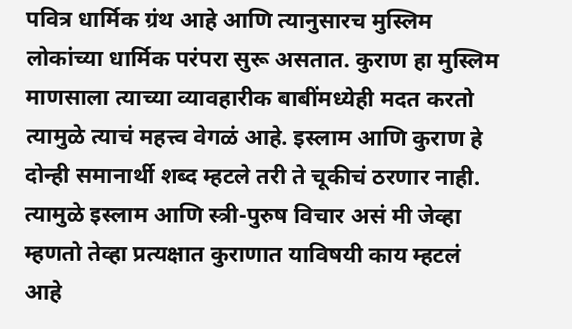पवित्र धार्मिक ग्रंथ आहे आणि त्यानुसारच मुस्लिम लोकांच्या धार्मिक परंपरा सुरू असतात. कुराण हा मुस्लिम माणसाला त्याच्या व्यावहारीक बाबींमध्येही मदत करतो त्यामुळे त्याचं महत्त्व वेगळं आहे. इस्लाम आणि कुराण हे दोन्ही समानार्थी शब्द म्हटले तरी ते चूकीचं ठरणार नाही. त्यामुळे इस्लाम आणि स्त्री-पुरुष विचार असं मी जेव्हा म्हणतो तेव्हा प्रत्यक्षात कुराणात याविषयी काय म्हटलं आहे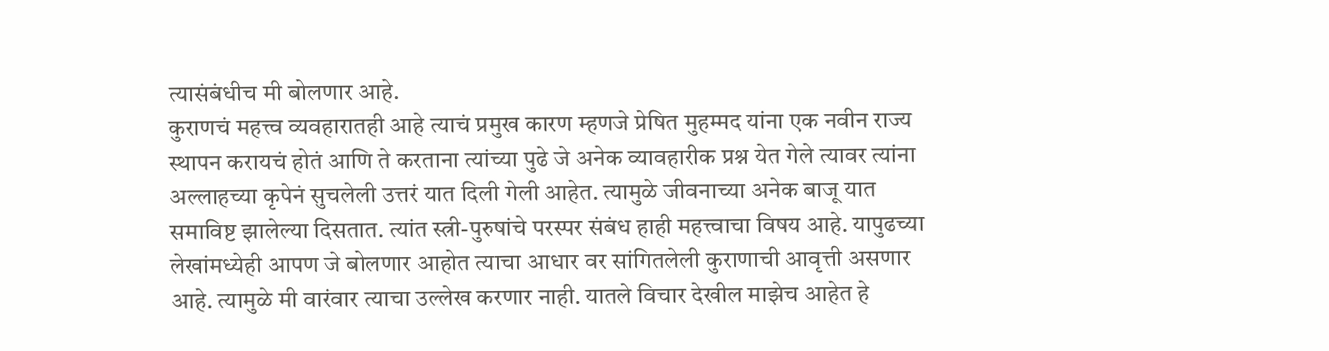त्यासंबंधीच मी बोलणार आहे.
कुराणचं महत्त्व व्यवहारातही आहे त्याचं प्रमुख कारण म्हणजे प्रेषित मुहम्मद यांना एक नवीन राज्य स्थापन करायचं होतं आणि ते करताना त्यांच्या पुढे जे अनेक व्यावहारीक प्रश्न येत गेले त्यावर त्यांना अल्लाहच्या कृपेनं सुचलेली उत्तरं यात दिली गेली आहेत. त्यामुळे जीवनाच्या अनेक बाजू यात समाविष्ट झालेल्या दिसतात. त्यांत स्त्री-पुरुषांचे परस्पर संबंध हाही महत्त्वाचा विषय आहे. यापुढच्या लेखांमध्येही आपण जे बोलणार आहोत त्याचा आधार वर सांगितलेली कुराणाची आवृत्ती असणार आहे. त्यामुळे मी वारंवार त्याचा उल्लेख करणार नाही. यातले विचार देखील माझेच आहेत हे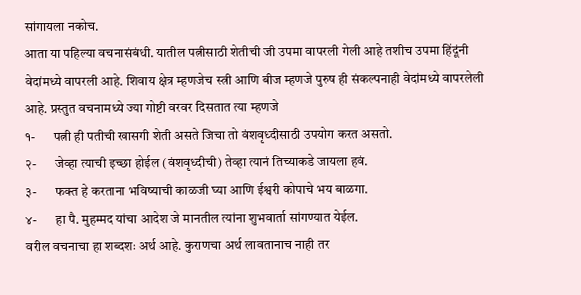सांगायला नकोच.
आता या पहिल्या वचनासंबंधी. यातील पत्नीसाठी शेतीची जी उपमा वापरली गेली आहे तशीच उपमा हिंदूंनी वेदांमध्ये वापरली आहे. शिवाय क्षेत्र म्हणजेच स्त्री आणि बीज म्हणजे पुरुष ही संकल्पनाही वेदांमध्ये वापरलेली आहे. प्रस्तुत वचनामध्ये ज्या गोष्टी वरवर दिसतात त्या म्हणजे
१-       पत्नी ही पतीची खासगी शेती असते जिचा तो वंशवृध्दीसाठी उपयोग करत असतो.
२-       जेव्हा त्याची इच्छा होईल (वंशवृध्दीची) तेव्हा त्यानं तिच्याकडे जायला हवं.
३-       फक्त हे करताना भविष्याची काळजी घ्या आणि ईश्वरी कोपाचे भय बाळगा.
४-       हा पै. मुहम्मद यांचा आदेश जे मानतील त्यांना शुभवार्ता सांगण्यात येईल.
वरील वचनाचा हा शब्दशः अर्थ आहे. कुराणचा अर्थ लावतानाच नाही तर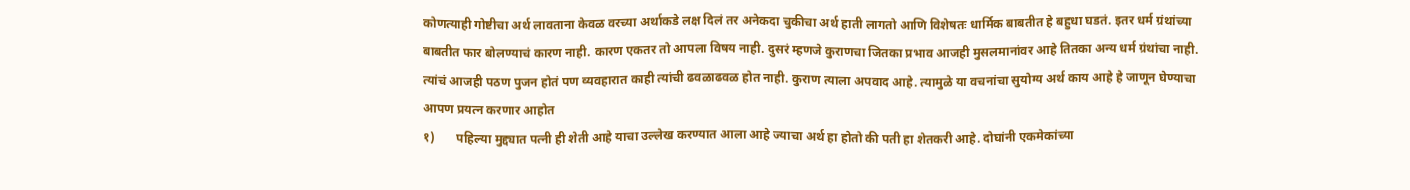कोणत्याही गोष्टीचा अर्थ लावताना केवळ वरच्या अर्थाकडे लक्ष दिलं तर अनेकदा चुकीचा अर्थ हाती लागतो आणि विशेषतः धार्मिक बाबतीत हे बहुधा घडतं. इतर धर्म ग्रंथांच्या बाबतीत फार बोलण्याचं कारण नाही. कारण एकतर तो आपला विषय नाही. दुसरं म्हणजे कुराणचा जितका प्रभाव आजही मुसलमानांवर आहे तितका अन्य धर्म ग्रंथांचा नाही. त्यांचं आजही पठण पुजन होतं पण व्यवहारात काही त्यांची ढवळाढवळ होत नाही. कुराण त्याला अपवाद आहे. त्यामुळे या वचनांचा सुयोग्य अर्थ काय आहे हे जाणून घेण्याचा आपण प्रयत्न करणार आहोत
१)       पहिल्या मुद्द्यात पत्नी ही शेती आहे याचा उल्लेख करण्यात आला आहे ज्याचा अर्थ हा होतो की पती हा शेतकरी आहे. दोघांनी एकमेकांच्या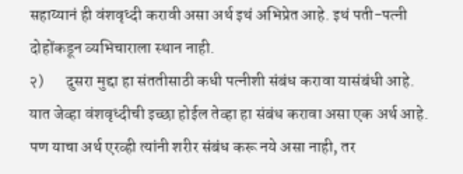सहाय्यानं ही वंशवृध्दी करावी असा अर्थ इथं अभिप्रेत आहे. इथं पती-पत्नी दोहोंकडून व्यभिचाराला स्थान नाही.
२)       दुसरा मुद्दा हा संततीसाठी कधी पत्नीशी संबंध करावा यासंबंधी आहे. यात जेव्हा वंशवृध्दीची इच्छा होईल तेव्हा हा संबंध करावा असा एक अर्थ आहे. पण याचा अर्थ एरव्ही त्यांनी शरीर संबंध करू नये असा नाही, तर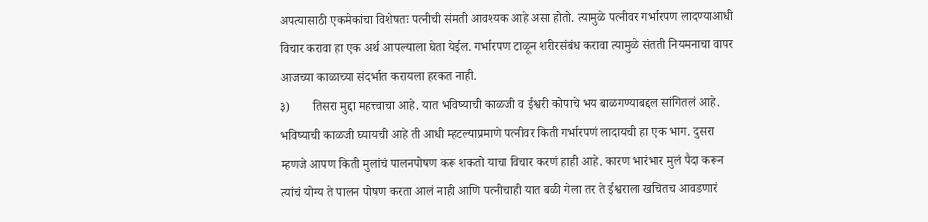अपत्यासाठी एकमेकांचा विशेषतः पत्नीची संमती आवश्यक आहे असा होतो. त्यामुळे पत्नीवर गर्भारपण लादण्याआधी विचार करावा हा एक अर्थ आपल्याला घेता येईल. गर्भारपण टाळून शरीरसंबंध करावा त्यामुळे संतती नियमनाचा वापर आजच्या काळाच्या संदर्भात करायला हरकत नाही.
३)       तिसरा मुद्दा महत्त्वाचा आहे. यात भविष्याची काळजी व ईश्वरी कोपाचे भय बाळगण्याबद्दल सांगितलं आहे. भविष्याची काळजी घ्यायची आहे ती आधी म्हटल्याप्रमाणे पत्नीवर किती गर्भारपणं लादायची हा एक भाग. दुसरा म्हणजे आपण किती मुलांचं पालनपोषण करू शकतो याचा विचार करणं हाही आहे. कारण भारंभार मुलं पैदा करून त्यांचं योग्य ते पालन पोषण करता आलं नाही आणि पत्नीचाही यात बळी गेला तर ते ईश्वराला खचितच आवडणारं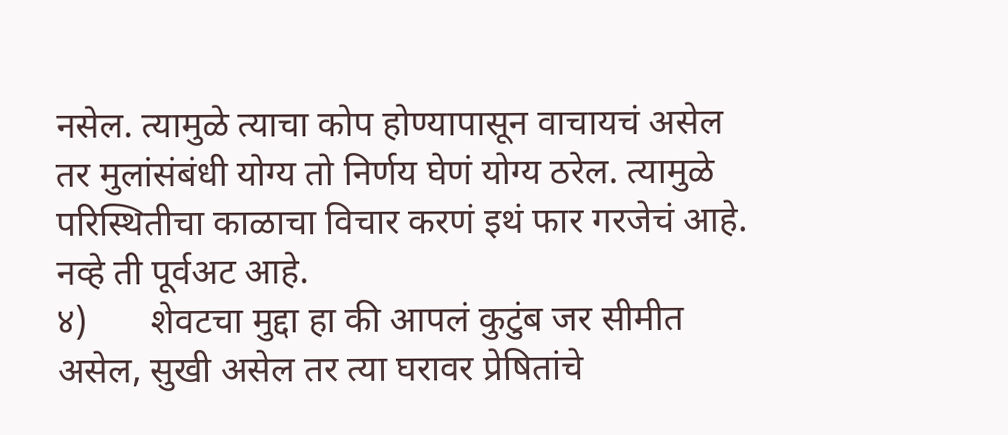नसेल. त्यामुळे त्याचा कोप होण्यापासून वाचायचं असेल तर मुलांसंबंधी योग्य तो निर्णय घेणं योग्य ठरेल. त्यामुळे परिस्थितीचा काळाचा विचार करणं इथं फार गरजेचं आहे. नव्हे ती पूर्वअट आहे.
४)       शेवटचा मुद्दा हा की आपलं कुटुंब जर सीमीत असेल, सुखी असेल तर त्या घरावर प्रेषितांचे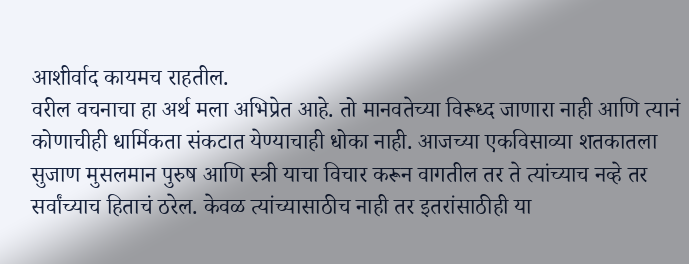आशीर्वाद कायमच राहतील.
वरील वचनाचा हा अर्थ मला अभिप्रेत आहे. तो मानवतेच्या विरूध्द जाणारा नाही आणि त्यानं कोणाचीही धार्मिकता संकटात येण्याचाही धोका नाही. आजच्या एकविसाव्या शतकातला सुजाण मुसलमान पुरुष आणि स्त्री याचा विचार करून वागतील तर ते त्यांच्याच नव्हे तर सर्वांच्याच हिताचं ठरेल. केवळ त्यांच्यासाठीच नाही तर इतरांसाठीही या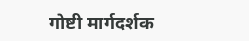गोष्टी मार्गदर्शक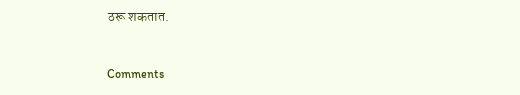ठरू शकतात.


Comments